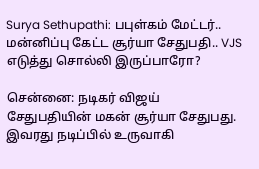Surya Sethupathi: பபுள்கம் மேட்டர்.. மன்னிப்பு கேட்ட சூர்யா சேதுபதி.. VJS எடுத்து சொல்லி இருப்பாரோ?

சென்னை: நடிகர் விஜய் சேதுபதியின் மகன் சூர்யா சேதுபது. இவரது நடிப்பில் உருவாகி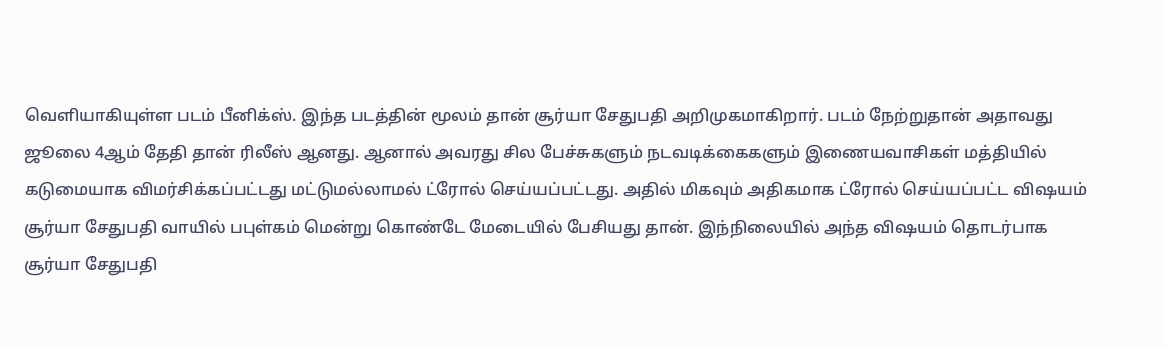வெளியாகியுள்ள படம் பீனிக்ஸ். இந்த படத்தின் மூலம் தான் சூர்யா சேதுபதி அறிமுகமாகிறார். படம் நேற்றுதான் அதாவது ஜூலை 4ஆம் தேதி தான் ரிலீஸ் ஆனது. ஆனால் அவரது சில பேச்சுகளும் நடவடிக்கைகளும் இணையவாசிகள் மத்தியில் கடுமையாக விமர்சிக்கப்பட்டது மட்டுமல்லாமல் ட்ரோல் செய்யப்பட்டது. அதில் மிகவும் அதிகமாக ட்ரோல் செய்யப்பட்ட விஷயம் சூர்யா சேதுபதி வாயில் பபுள்கம் மென்று கொண்டே மேடையில் பேசியது தான். இந்நிலையில் அந்த விஷயம் தொடர்பாக சூர்யா சேதுபதி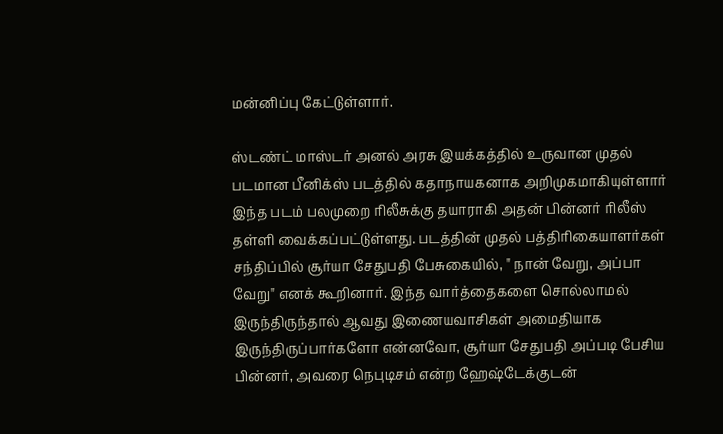மன்னிப்பு கேட்டுள்ளார்.

ஸ்டண்ட் மாஸ்டர் அனல் அரசு இயக்கத்தில் உருவான முதல் படமான பீனிக்ஸ் படத்தில் கதாநாயகனாக அறிமுகமாகியுள்ளார் இந்த படம் பலமுறை ரிலீசுக்கு தயாராகி அதன் பின்னர் ரிலீஸ் தள்ளி வைக்கப்பட்டுள்ளது. படத்தின் முதல் பத்திரிகையாளர்கள் சந்திப்பில் சூர்யா சேதுபதி பேசுகையில், " நான் வேறு, அப்பா வேறு" எனக் கூறினார். இந்த வார்த்தைகளை சொல்லாமல் இருந்திருந்தால் ஆவது இணையவாசிகள் அமைதியாக இருந்திருப்பார்களோ என்னவோ, சூர்யா சேதுபதி அப்படி பேசிய பின்னர், அவரை நெபுடிசம் என்ற ஹேஷ்டேக்குடன்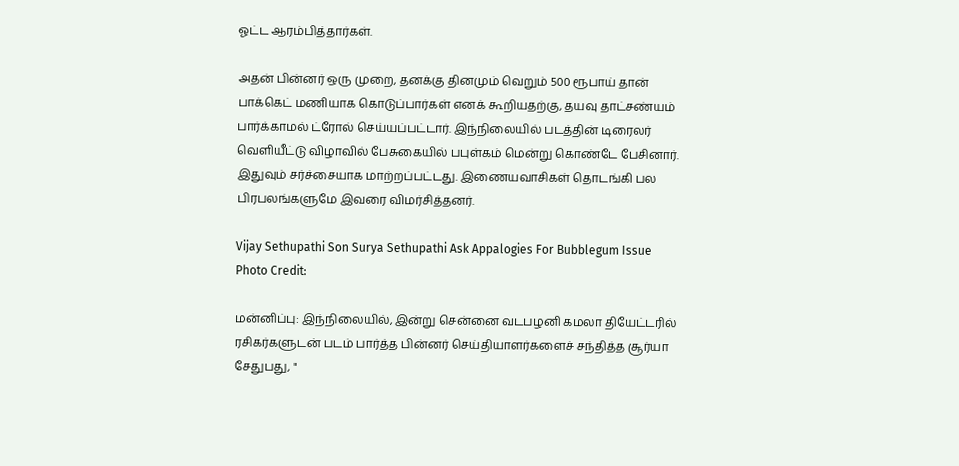ஓட்ட ஆரம்பித்தார்கள்.

அதன் பின்னர் ஒரு முறை, தனக்கு தினமும் வெறும் 500 ரூபாய் தான் பாக்கெட் மணியாக கொடுப்பார்கள் எனக் கூறியதற்கு, தயவு தாட்சண்யம் பார்க்காமல் ட்ரோல் செய்யப்பட்டார். இந்நிலையில் படத்தின் டிரைலர் வெளியீட்டு விழாவில் பேசுகையில் பபுள்கம் மென்று கொண்டே பேசினார். இதுவும் சர்ச்சையாக மாற்றப்பட்டது. இணையவாசிகள் தொடங்கி பல பிரபலங்களுமே இவரை விமர்சித்தனர்.

Vijay Sethupathi Son Surya Sethupathi Ask Appalogies For Bubblegum Issue
Photo Credit:

மன்னிப்பு: இந்நிலையில், இன்று சென்னை வடபழனி கமலா தியேட்டரில் ரசிகர்களுடன் படம் பார்த்த பின்னர் செய்தியாளர்களைச் சந்தித்த சூர்யா சேதுபது, "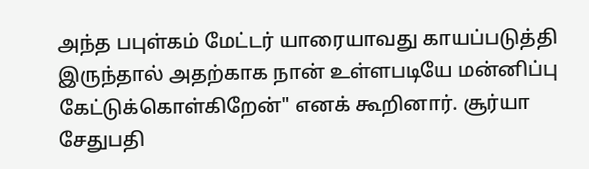அந்த பபுள்கம் மேட்டர் யாரையாவது காயப்படுத்தி இருந்தால் அதற்காக நான் உள்ளபடியே மன்னிப்பு கேட்டுக்கொள்கிறேன்" எனக் கூறினார். சூர்யா சேதுபதி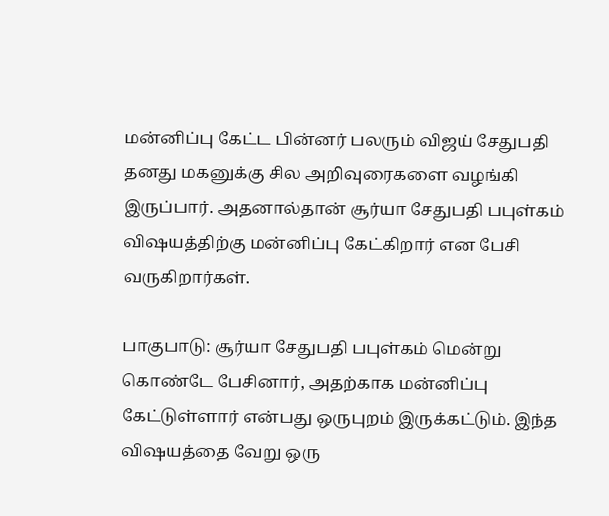மன்னிப்பு கேட்ட பின்னர் பலரும் விஜய் சேதுபதி தனது மகனுக்கு சில அறிவுரைகளை வழங்கி இருப்பார். அதனால்தான் சூர்யா சேதுபதி பபுள்கம் விஷயத்திற்கு மன்னிப்பு கேட்கிறார் என பேசி வருகிறார்கள்.

பாகுபாடு: சூர்யா சேதுபதி பபுள்கம் மென்று கொண்டே பேசினார், அதற்காக மன்னிப்பு கேட்டுள்ளார் என்பது ஒருபுறம் இருக்கட்டும். இந்த விஷயத்தை வேறு ஒரு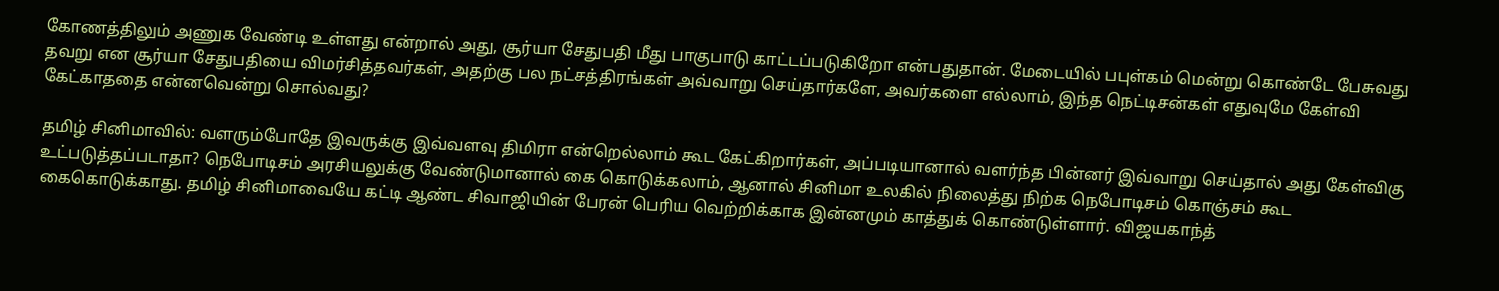கோணத்திலும் அணுக வேண்டி உள்ளது என்றால் அது, சூர்யா சேதுபதி மீது பாகுபாடு காட்டப்படுகிறோ என்பதுதான். மேடையில் பபுள்கம் மென்று கொண்டே பேசுவது தவறு என சூர்யா சேதுபதியை விமர்சித்தவர்கள், அதற்கு பல நட்சத்திரங்கள் அவ்வாறு செய்தார்களே, அவர்களை எல்லாம், இந்த நெட்டிசன்கள் எதுவுமே கேள்வி கேட்காததை என்னவென்று சொல்வது?

தமிழ் சினிமாவில்: வளரும்போதே இவருக்கு இவ்வளவு திமிரா என்றெல்லாம் கூட கேட்கிறார்கள், அப்படியானால் வளர்ந்த பின்னர் இவ்வாறு செய்தால் அது கேள்விகு உட்படுத்தப்படாதா? நெபோடிசம் அரசியலுக்கு வேண்டுமானால் கை கொடுக்கலாம், ஆனால் சினிமா உலகில் நிலைத்து நிற்க நெபோடிசம் கொஞ்சம் கூட கைகொடுக்காது. தமிழ் சினிமாவையே கட்டி ஆண்ட சிவாஜியின் பேரன் பெரிய வெற்றிக்காக இன்னமும் காத்துக் கொண்டுள்ளார். விஜயகாந்த்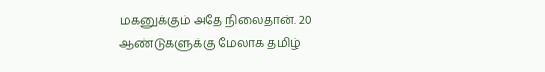மகனுக்கும் அதே நிலைதான். 20 ஆண்டுகளுக்கு மேலாக தமிழ்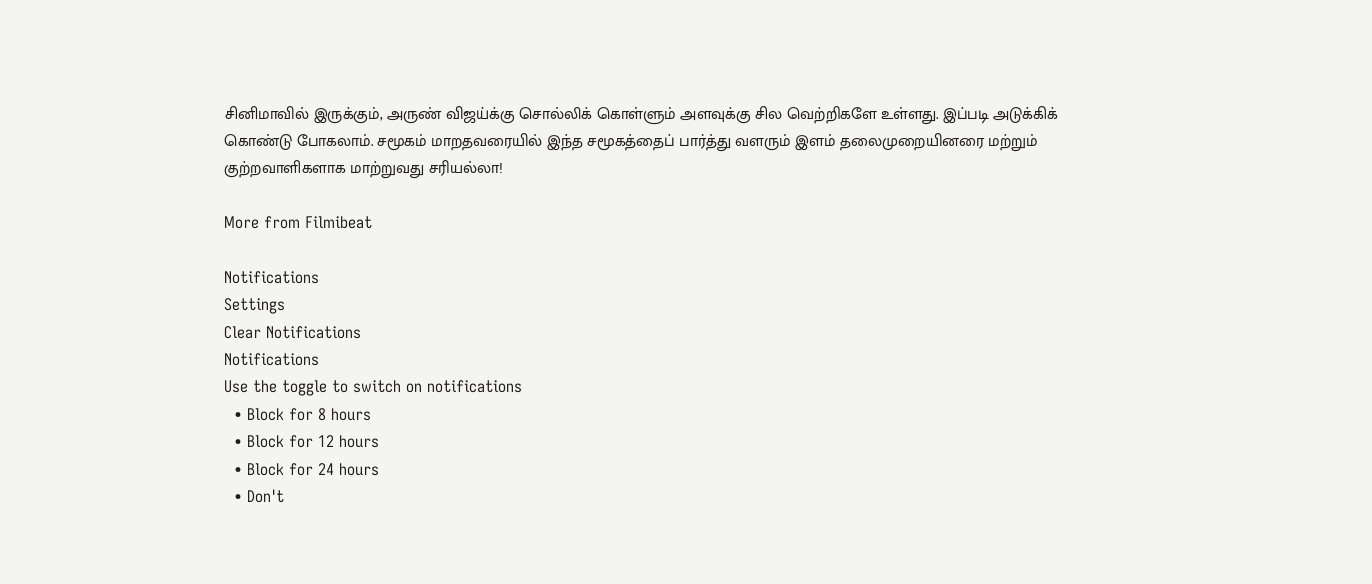சினிமாவில் இருக்கும், அருண் விஜய்க்கு சொல்லிக் கொள்ளும் அளவுக்கு சில வெற்றிகளே உள்ளது. இப்படி அடுக்கிக் கொண்டு போகலாம். சமூகம் மாறதவரையில் இந்த சமூகத்தைப் பார்த்து வளரும் இளம் தலைமுறையினரை மற்றும் குற்றவாளிகளாக மாற்றுவது சரியல்லா!

More from Filmibeat

Notifications
Settings
Clear Notifications
Notifications
Use the toggle to switch on notifications
  • Block for 8 hours
  • Block for 12 hours
  • Block for 24 hours
  • Don't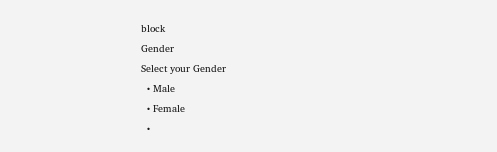block
Gender
Select your Gender
  • Male
  • Female
  •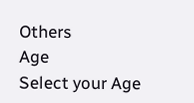Others
Age
Select your Age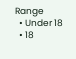Range
  • Under 18
  • 18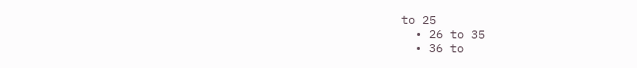to 25
  • 26 to 35
  • 36 to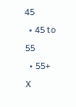45
  • 45 to 55
  • 55+
X